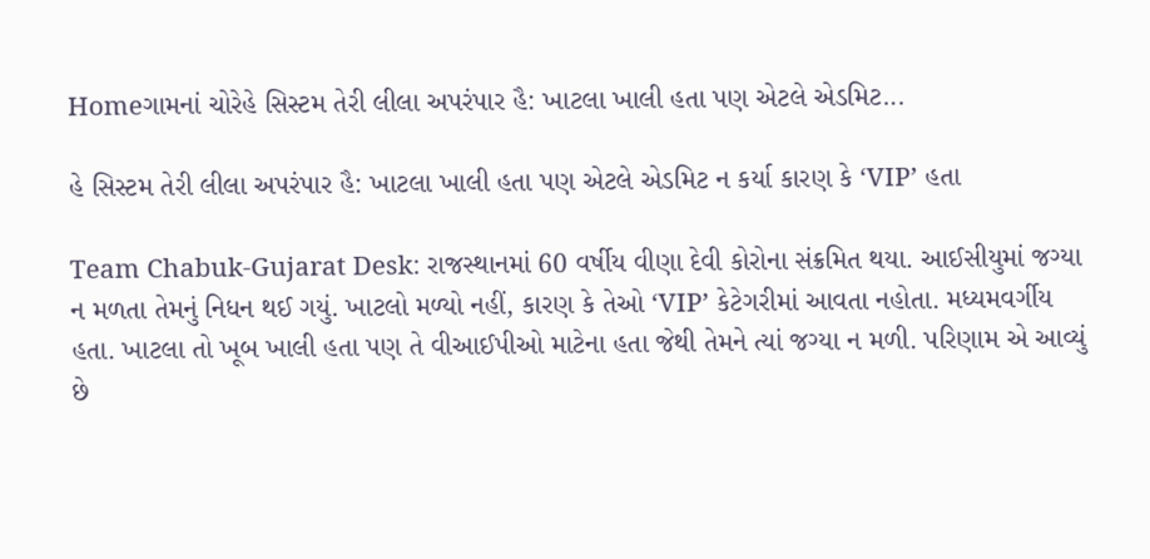Homeગામનાં ચોરેહે સિસ્ટમ તેરી લીલા અપરંપાર હૈ: ખાટલા ખાલી હતા પણ એટલે એડમિટ...

હે સિસ્ટમ તેરી લીલા અપરંપાર હૈ: ખાટલા ખાલી હતા પણ એટલે એડમિટ ન કર્યા કારણ કે ‘VIP’ હતા

Team Chabuk-Gujarat Desk: રાજસ્થાનમાં 60 વર્ષીય વીણા દેવી કોરોના સંક્રમિત થયા. આઈસીયુમાં જગ્યા ન મળતા તેમનું નિધન થઈ ગયું. ખાટલો મળ્યો નહીં, કારણ કે તેઓ ‘VIP’ કેટેગરીમાં આવતા નહોતા. મધ્યમવર્ગીય હતા. ખાટલા તો ખૂબ ખાલી હતા પણ તે વીઆઈપીઓ માટેના હતા જેથી તેમને ત્યાં જગ્યા ન મળી. પરિણામ એ આવ્યું છે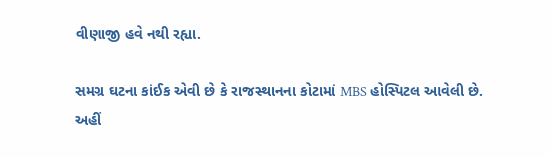વીણાજી હવે નથી રહ્યા.

સમગ્ર ઘટના કાંઈક એવી છે કે રાજસ્થાનના કોટામાં MBS હોસ્પિટલ આવેલી છે. અહીં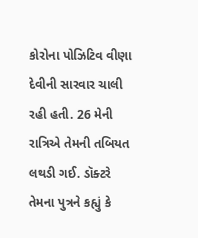કોરોના પોઝિટિવ વીણા દેવીની સારવાર ચાલી રહી હતી. 26 મેની રાત્રિએ તેમની તબિયત લથડી ગઈ. ડૉક્ટરે તેમના પુત્રને કહ્યું કે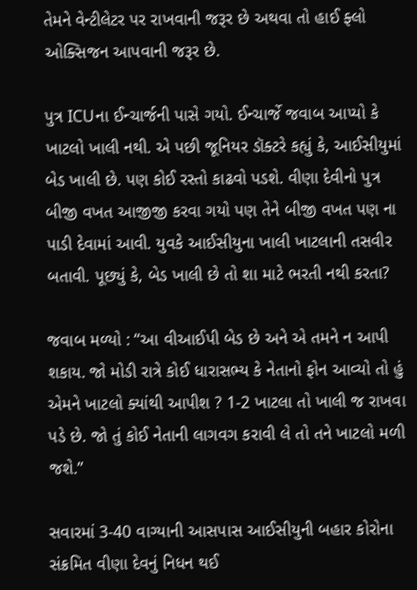તેમને વેન્ટીલેટર પર રાખવાની જરૂર છે અથવા તો હાઈ ફ્લો ઓક્સિજન આપવાની જરૂર છે.

પુત્ર ICUના ઈન્ચાર્જની પાસે ગયો. ઈન્ચાર્જે જવાબ આપ્યો કે ખાટલો ખાલી નથી. એ પછી જૂનિયર ડૉક્ટરે કહ્યું કે, આઈસીયુમાં બેડ ખાલી છે. પણ કોઈ રસ્તો કાઢવો પડશે. વીણા દેવીનો પુત્ર બીજી વખત આજીજી કરવા ગયો પણ તેને બીજી વખત પણ ના પાડી દેવામાં આવી. યુવકે આઈસીયુના ખાલી ખાટલાની તસવીર બતાવી. પૂછ્યું કે, બેડ ખાલી છે તો શા માટે ભરતી નથી કરતા?

જવાબ મળ્યો : ‘‘આ વીઆઈપી બેડ છે અને એ તમને ન આપી શકાય. જો મોડી રાત્રે કોઈ ધારાસભ્ય કે નેતાનો ફોન આવ્યો તો હું એમને ખાટલો ક્યાંથી આપીશ ? 1-2 ખાટલા તો ખાલી જ રાખવા પડે છે. જો તું કોઈ નેતાની લાગવગ કરાવી લે તો તને ખાટલો મળી જશે.’’

સવારમાં 3-40 વાગ્યાની આસપાસ આઈસીયુની બહાર કોરોના સંક્રમિત વીણા દેવનું નિધન થઈ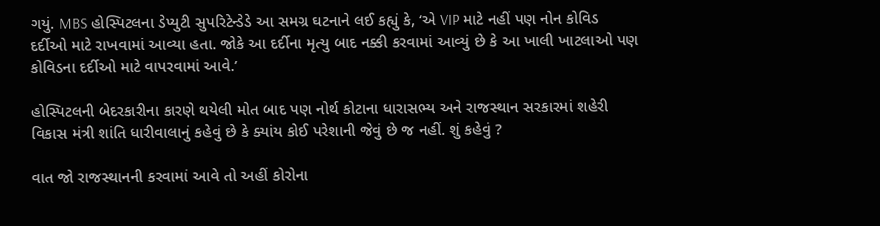ગયું. MBS હોસ્પિટલના ડેપ્યુટી સુપરિટેન્ડેડે આ સમગ્ર ઘટનાને લઈ કહ્યું કે, ‘એ VIP માટે નહીં પણ નોન કોવિડ દર્દીઓ માટે રાખવામાં આવ્યા હતા. જોકે આ દર્દીના મૃત્યુ બાદ નક્કી કરવામાં આવ્યું છે કે આ ખાલી ખાટલાઓ પણ કોવિડના દર્દીઓ માટે વાપરવામાં આવે.’

હોસ્પિટલની બેદરકારીના કારણે થયેલી મોત બાદ પણ નોર્થ કોટાના ધારાસભ્ય અને રાજસ્થાન સરકારમાં શહેરી વિકાસ મંત્રી શાંતિ ધારીવાલાનું કહેવું છે કે ક્યાંય કોઈ પરેશાની જેવું છે જ નહીં. શું કહેવું ?

વાત જો રાજસ્થાનની કરવામાં આવે તો અહીં કોરોના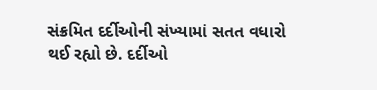સંક્રમિત દર્દીઓની સંખ્યામાં સતત વધારો થઈ રહ્યો છે. દર્દીઓ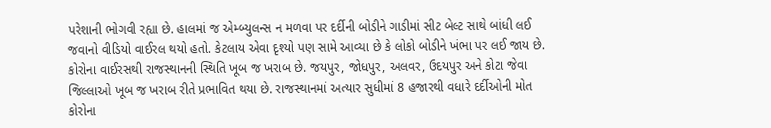પરેશાની ભોગવી રહ્યા છે. હાલમાં જ એમ્બ્યુલન્સ ન મળવા પર દર્દીની બોડીને ગાડીમાં સીટ બેલ્ટ સાથે બાંધી લઈ જવાનો વીડિયો વાઈરલ થયો હતો. કેટલાય એવા દૃશ્યો પણ સામે આવ્યા છે કે લોકો બોડીને ખંભા પર લઈ જાય છે. કોરોના વાઈરસથી રાજસ્થાનની સ્થિતિ ખૂબ જ ખરાબ છે. જયપુર, જોધપુર, અલવર, ઉદયપુર અને કોટા જેવા જિલ્લાઓ ખૂબ જ ખરાબ રીતે પ્રભાવિત થયા છે. રાજસ્થાનમાં અત્યાર સુધીમાં 8 હજારથી વધારે દર્દીઓની મોત કોરોના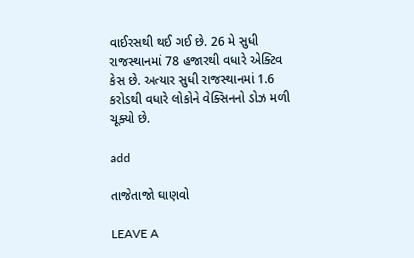વાઈરસથી થઈ ગઈ છે. 26 મે સુધી રાજસ્થાનમાં 78 હજારથી વધારે એક્ટિવ કેસ છે. અત્યાર સુધી રાજસ્થાનમાં 1.6 કરોડથી વધારે લોકોને વેક્સિનનો ડોઝ મળી ચૂક્યો છે.

add

તાજેતાજો ઘાણવો

LEAVE A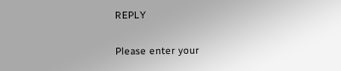REPLY

Please enter your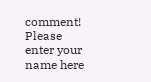comment!
Please enter your name here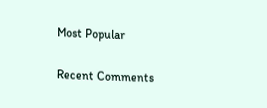Most Popular

Recent Comments